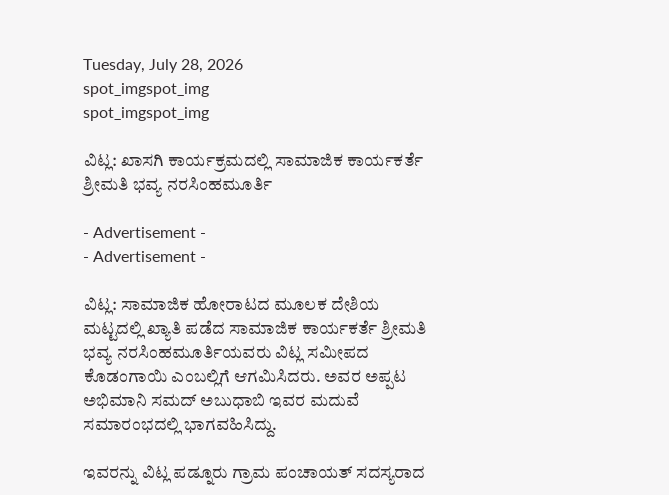Tuesday, July 28, 2026
spot_imgspot_img
spot_imgspot_img

ವಿಟ್ಲ: ಖಾಸಗಿ ಕಾರ್ಯಕ್ರಮದಲ್ಲಿ ಸಾಮಾಜಿಕ ಕಾರ್ಯಕರ್ತೆ ಶ್ರೀಮತಿ ಭವ್ಯ ನರಸಿಂಹಮೂರ್ತಿ

- Advertisement -
- Advertisement -

ವಿಟ್ಲ: ಸಾಮಾಜಿಕ ಹೋರಾಟದ ಮೂಲಕ ದೇಶಿಯ ಮಟ್ಟದಲ್ಲಿ ಖ್ಯಾತಿ ಪಡೆದ ಸಾಮಾಜಿಕ ಕಾರ್ಯಕರ್ತೆ ಶ್ರೀಮತಿ ಭವ್ಯ ನರಸಿಂಹಮೂರ್ತಿಯವರು ವಿಟ್ಲ ಸಮೀಪದ ಕೊಡಂಗಾಯಿ ಎಂಬಲ್ಲಿಗೆ ಆಗಮಿಸಿದರು. ಅವರ ಅಪ್ಪಟ ಅಭಿಮಾನಿ ಸಮದ್ ಅಬುಧಾಬಿ ಇವರ ಮದುವೆ ಸಮಾರಂಭದಲ್ಲಿ ಭಾಗವಹಿಸಿದ್ದು.

ಇವರನ್ನು ವಿಟ್ಲ ಪಡ್ನೂರು ಗ್ರಾಮ ಪಂಚಾಯತ್ ಸದಸ್ಯರಾದ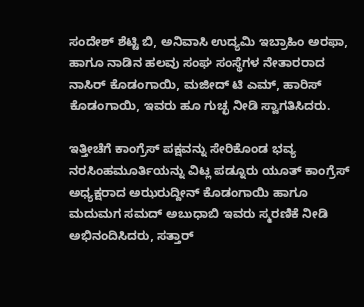ಸಂದೇಶ್ ಶೆಟ್ಟಿ ಬಿ, ಅನಿವಾಸಿ ಉದ್ಯಮಿ ಇಬ್ರಾಹಿಂ ಅರಫಾ, ಹಾಗೂ ನಾಡಿನ ಹಲವು ಸಂಘ ಸಂಸ್ಥೆಗಳ ನೇತಾರರಾದ ನಾಸಿರ್ ಕೊಡಂಗಾಯಿ, ಮಜೀದ್ ಟಿ ಎಮ್, ಹಾರಿಸ್ ಕೊಡಂಗಾಯಿ, ಇವರು ಹೂ ಗುಚ್ಛ ನೀಡಿ ಸ್ವಾಗತಿಸಿದರು.

ಇತ್ತೀಚೆಗೆ ಕಾಂಗ್ರೆಸ್ ಪಕ್ಷವನ್ನು ಸೇರಿಕೊಂಡ ಭವ್ಯ ನರಸಿಂಹಮೂರ್ತಿಯನ್ನು ವಿಟ್ಲ ಪಡ್ನೂರು ಯೂತ್ ಕಾಂಗ್ರೆಸ್ ಅಧ್ಯಕ್ಷರಾದ ಅಝರುದ್ದೀನ್ ಕೊಡಂಗಾಯಿ ಹಾಗೂ ಮದುಮಗ ಸಮದ್ ಅಬುಧಾಬಿ ಇವರು ಸ್ಮರಣಿಕೆ ನೀಡಿ ಅಭಿನಂದಿಸಿದರು, ಸತ್ತಾರ್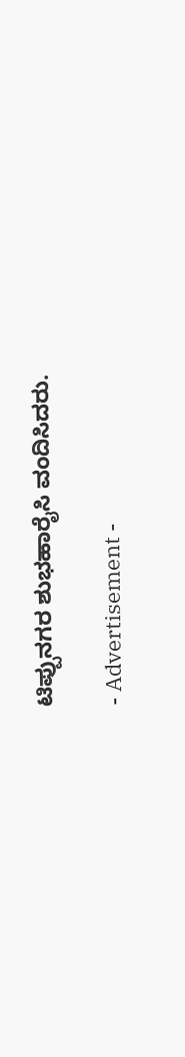ಟಿಪ್ಪುನಗರ ಶುಭಹಾರೈಸಿ ವಂದಿಸಿದರು.

- Advertisement -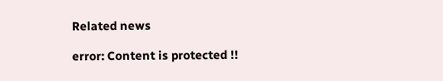Related news

error: Content is protected !!